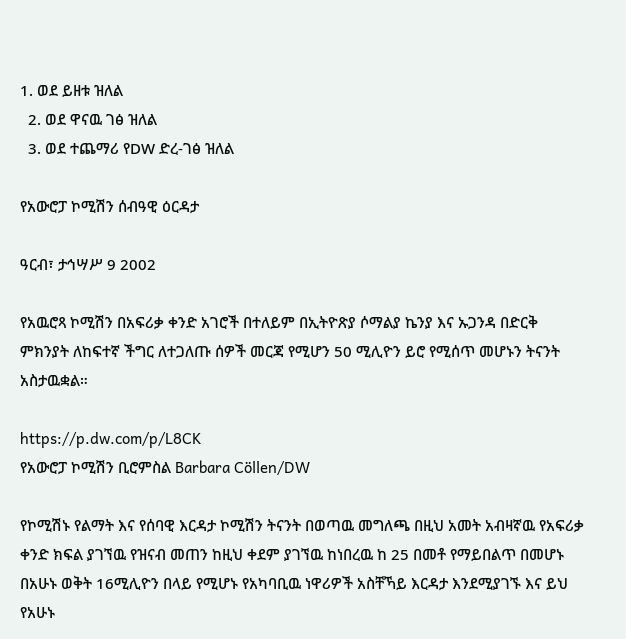1. ወደ ይዘቱ ዝለል
  2. ወደ ዋናዉ ገፅ ዝለል
  3. ወደ ተጨማሪ የDW ድረ-ገፅ ዝለል

የአውሮፓ ኮሚሽን ሰብዓዊ ዕርዳታ

ዓርብ፣ ታኅሣሥ 9 2002

የአዉሮጻ ኮሚሽን በአፍሪቃ ቀንድ አገሮች በተለይም በኢትዮጽያ ሶማልያ ኬንያ እና ኡጋንዳ በድርቅ ምክንያት ለከፍተኛ ችግር ለተጋለጡ ሰዎች መርጃ የሚሆን 50 ሚሊዮን ይሮ የሚሰጥ መሆኑን ትናንት አስታዉቋል።

https://p.dw.com/p/L8CK
የአውሮፓ ኮሚሽን ቢሮምስል Barbara Cöllen/DW

የኮሚሽኑ የልማት እና የሰባዊ እርዳታ ኮሚሽን ትናንት በወጣዉ መግለጫ በዚህ አመት አብዛኛዉ የአፍሪቃ ቀንድ ክፍል ያገኘዉ የዝናብ መጠን ከዚህ ቀደም ያገኘዉ ከነበረዉ ከ 25 በመቶ የማይበልጥ በመሆኑ በአሁኑ ወቅት 16ሚሊዮን በላይ የሚሆኑ የአካባቢዉ ነዋሪዎች አስቸኻይ እርዳታ እንደሚያገኙ እና ይህ የአሁኑ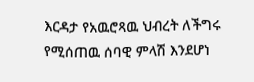እርዳታ የአዉሮጻዉ ህብረት ለችግሩ የሚሰጠዉ ሰባዊ ምላሽ እንደሆነ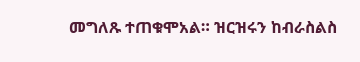መግለጹ ተጠቁሞአል። ዝርዝሩን ከብራስልስ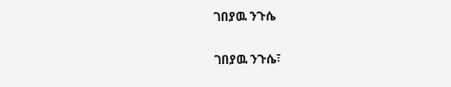ገበያዉ ንጉሴ

ገበያዉ ንጉሴ፣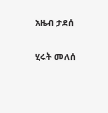አዜብ ታደሰ

ሂሩት መለሰ